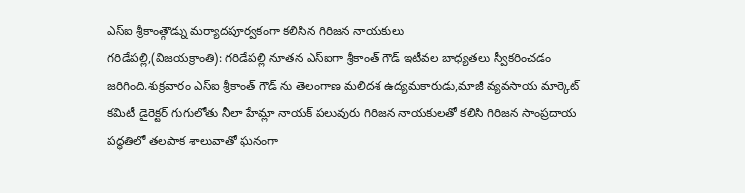ఎస్ఐ శ్రీకాంత్గౌడ్ను మర్యాదపూర్వకంగా కలిసిన గిరిజన నాయకులు
గరిడేపల్లి,(విజయక్రాంతి): గరిడేపల్లి నూతన ఎస్ఐగా శ్రీకాంత్ గౌడ్ ఇటీవల బాధ్యతలు స్వీకరించడం జరిగింది.శుక్రవారం ఎస్ఐ శ్రీకాంత్ గౌడ్ ను తెలంగాణ మలిదశ ఉద్యమకారుడు,మాజీ వ్యవసాయ మార్కెట్ కమిటీ డైరెక్టర్ గుగులోతు నీలా హేమ్లా నాయక్ పలువురు గిరిజన నాయకులతో కలిసి గిరిజన సాంప్రదాయ పద్ధతిలో తలపాక శాలువాతో ఘనంగా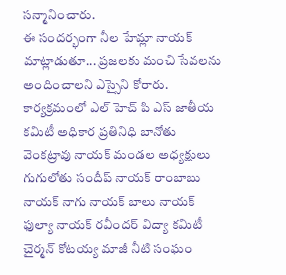సన్మానించారు.
ఈ సందర్భంగా నీల హేమ్లా నాయక్ మాట్లాడుతూ... ప్రజలకు మంచి సేవలను అందించాలని ఎస్సైని కోరారు. కార్యక్రమంలో ఎల్ హెచ్ పి ఎస్ జాతీయ కమిటీ అధికార ప్రతినిధి బానోతు వెంకట్రావు నాయక్ మండల అధ్యక్షులు గుగులోతు సందీప్ నాయక్ రాంబాబు నాయక్ నాగు నాయక్ బాలు నాయక్ ఫుల్యా నాయక్ రవీందర్ విద్యా కమిటీ చైర్మన్ కోటయ్య మాజీ నీటి సంఘం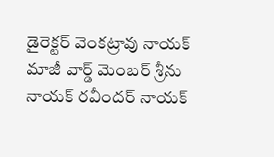డైరెక్టర్ వెంకట్రావు నాయక్ మాజీ వార్డ్ మెంబర్ శ్రీను నాయక్ రవీందర్ నాయక్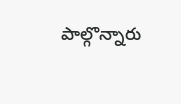పాల్గొన్నారు